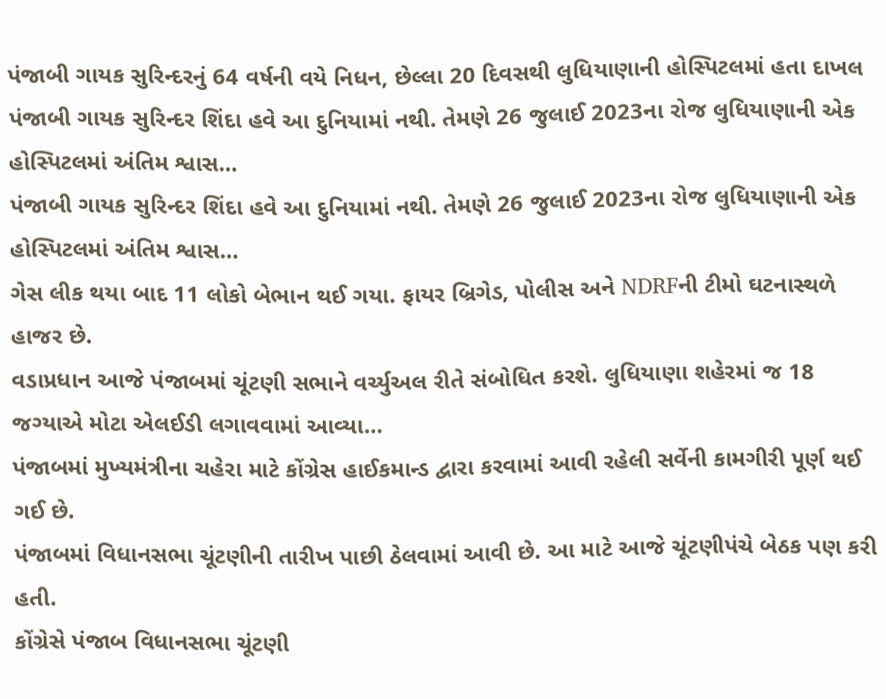પંજાબી ગાયક સુરિન્દરનું 64 વર્ષની વયે નિધન, છેલ્લા 20 દિવસથી લુધિયાણાની હોસ્પિટલમાં હતા દાખલ
પંજાબી ગાયક સુરિન્દર શિંદા હવે આ દુનિયામાં નથી. તેમણે 26 જુલાઈ 2023ના રોજ લુધિયાણાની એક હોસ્પિટલમાં અંતિમ શ્વાસ…
પંજાબી ગાયક સુરિન્દર શિંદા હવે આ દુનિયામાં નથી. તેમણે 26 જુલાઈ 2023ના રોજ લુધિયાણાની એક હોસ્પિટલમાં અંતિમ શ્વાસ…
ગેસ લીક થયા બાદ 11 લોકો બેભાન થઈ ગયા. ફાયર બ્રિગેડ, પોલીસ અને NDRFની ટીમો ઘટનાસ્થળે હાજર છે.
વડાપ્રધાન આજે પંજાબમાં ચૂંટણી સભાને વર્ચ્યુઅલ રીતે સંબોધિત કરશે. લુધિયાણા શહેરમાં જ 18 જગ્યાએ મોટા એલઈડી લગાવવામાં આવ્યા…
પંજાબમાં મુખ્યમંત્રીના ચહેરા માટે કોંગ્રેસ હાઈકમાન્ડ દ્વારા કરવામાં આવી રહેલી સર્વેની કામગીરી પૂર્ણ થઈ ગઈ છે.
પંજાબમાં વિધાનસભા ચૂંટણીની તારીખ પાછી ઠેલવામાં આવી છે. આ માટે આજે ચૂંટણીપંચે બેઠક પણ કરી હતી.
કોંગ્રેસે પંજાબ વિધાનસભા ચૂંટણી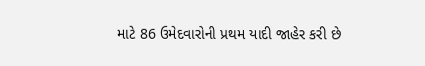માટે 86 ઉમેદવારોની પ્રથમ યાદી જાહેર કરી છે